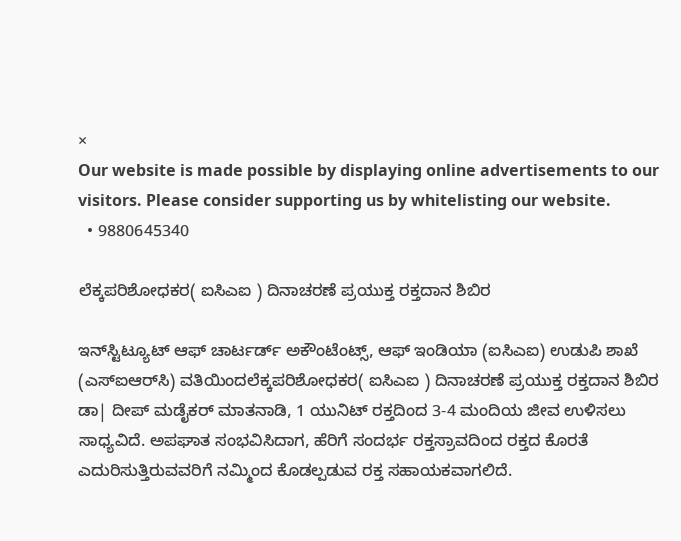×
Our website is made possible by displaying online advertisements to our visitors. Please consider supporting us by whitelisting our website.
  • 9880645340

ಲೆಕ್ಕಪರಿಶೋಧಕರ( ಐಸಿಎಐ ) ದಿನಾಚರಣೆ ಪ್ರಯುಕ್ತ ರಕ್ತದಾನ ಶಿಬಿರ

ಇನ್‌ಸ್ಟಿಟ್ಯೂಟ್ ಆಫ್ ಚಾರ್ಟರ್ಡ್ ಅಕೌಂಟೆಂಟ್ಸ್, ಆಫ್ ಇಂಡಿಯಾ (ಐಸಿಎಐ) ಉಡುಪಿ ಶಾಖೆ (ಎಸ್‌ಐಆರ್‌ಸಿ) ವತಿಯಿಂದಲೆಕ್ಕಪರಿಶೋಧಕರ( ಐಸಿಎಐ ) ದಿನಾಚರಣೆ ಪ್ರಯುಕ್ತ ರಕ್ತದಾನ ಶಿಬಿರ ಡಾ| ದೀಪ್ ಮಡೈಕರ್ ಮಾತನಾಡಿ, 1 ಯುನಿಟ್ ರಕ್ತದಿಂದ 3-4 ಮಂದಿಯ ಜೀವ ಉಳಿಸಲು ಸಾಧ್ಯವಿದೆ. ಅಪಘಾತ ಸಂಭವಿಸಿದಾಗ, ಹೆರಿಗೆ ಸಂದರ್ಭ ರಕ್ತಸ್ರಾವದಿಂದ ರಕ್ತದ ಕೊರತೆ ಎದುರಿಸುತ್ತಿರುವವರಿಗೆ ನಮ್ಮಿಂದ ಕೊಡಲ್ಪಡುವ ರಕ್ತ ಸಹಾಯಕವಾಗಲಿದೆ.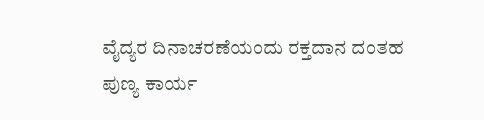ವೈದ್ಯರ ದಿನಾಚರಣೆಯಂದು ರಕ್ತದಾನ ದಂತಹ ಪುಣ್ಯ ಕಾರ್ಯ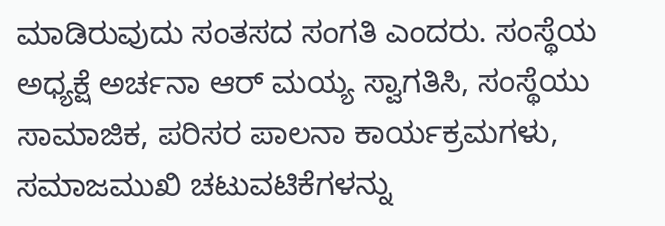ಮಾಡಿರುವುದು ಸಂತಸದ ಸಂಗತಿ ಎಂದರು. ಸಂಸ್ಥೆಯ ಅಧ್ಯಕ್ಷೆ ಅರ್ಚನಾ ಆರ್ ಮಯ್ಯ ಸ್ವಾಗತಿಸಿ, ಸಂಸ್ಥೆಯು ಸಾಮಾಜಿಕ, ಪರಿಸರ ಪಾಲನಾ ಕಾರ್ಯಕ್ರಮಗಳು, ಸಮಾಜಮುಖಿ ಚಟುವಟಿಕೆಗಳನ್ನು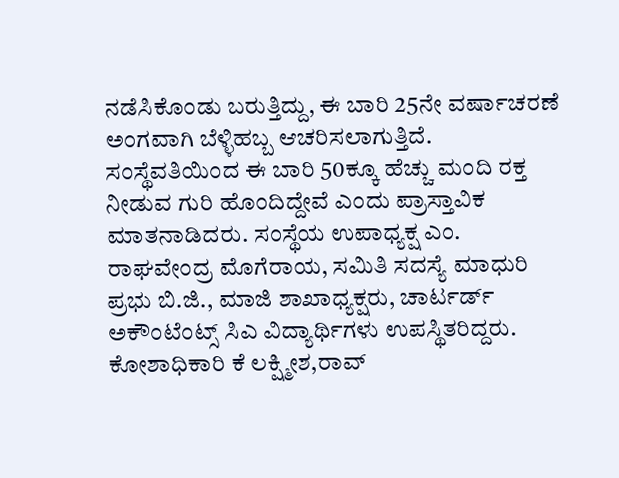ನಡೆಸಿಕೊಂಡು ಬರುತ್ತಿದ್ದು, ಈ ಬಾರಿ 25ನೇ ವರ್ಷಾಚರಣೆ ಅಂಗವಾಗಿ ಬೆಳ್ಳಿಹಬ್ಬ ಆಚರಿಸಲಾಗುತ್ತಿದೆ. ಸಂಸ್ಥೆವತಿಯಿಂದ ಈ ಬಾರಿ 50ಕ್ಕೂ ಹೆಚ್ಚು ಮಂದಿ ರಕ್ತ ನೀಡುವ ಗುರಿ ಹೊಂದಿದ್ದೇವೆ ಎಂದು ಪ್ರಾಸ್ತಾವಿಕ ಮಾತನಾಡಿದರು. ಸಂಸ್ಥೆಯ ಉಪಾಧ್ಯಕ್ಷ ಎಂ. ರಾಘವೇಂದ್ರ ಮೊಗೆರಾಯ, ಸಮಿತಿ ಸದಸ್ಯೆ ಮಾಧುರಿ ಪ್ರಭು ಬಿ.ಜಿ., ಮಾಜಿ ಶಾಖಾಧ್ಯಕ್ಷರು, ಚಾರ್ಟರ್ಡ್ ಅಕೌಂಟೆಂಟ್ಸ್ ಸಿಎ ವಿದ್ಯಾರ್ಥಿಗಳು ಉಪಸ್ಥಿತರಿದ್ದರು. ಕೋಶಾಧಿಕಾರಿ ಕೆ ಲಕ್ಷ್ಮೀಶ,ರಾವ್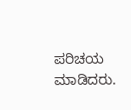ಪರಿಚಯ ಮಾಡಿದರು.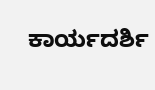ಕಾರ್ಯದರ್ಶಿ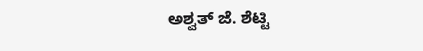ಅಶ್ವತ್ ಜೆ. ಶೆಟ್ಟಿ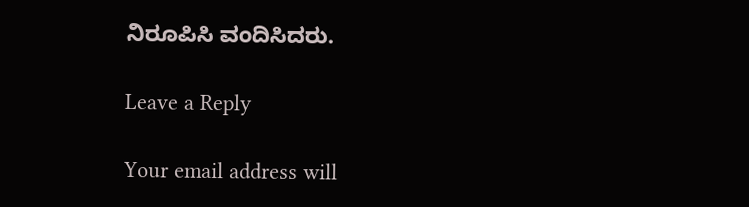ನಿರೂಪಿಸಿ ವಂದಿಸಿದರು.

Leave a Reply

Your email address will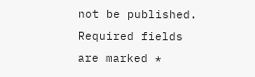not be published. Required fields are marked *